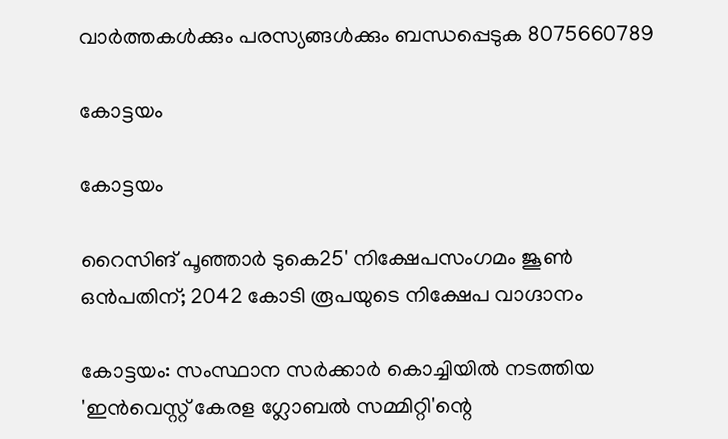വാർത്തകൾക്കും പരസ്യങ്ങൾക്കും ബന്ധപ്പെടുക 8075660789

കോട്ടയം

കോട്ടയം

റൈസിങ് പൂഞ്ഞാർ ടുകെ25' നിക്ഷേപസംഗമം ജൂൺ ഒൻപതിന്; 2042 കോടി രൂപയുടെ നിക്ഷേപ വാഗ്ദാനം

കോട്ടയം: സംസ്ഥാന സർക്കാർ കൊച്ചിയിൽ നടത്തിയ 'ഇൻവെസ്റ്റ് കേരള ഗ്ലോബൽ സമ്മിറ്റി'ന്റെ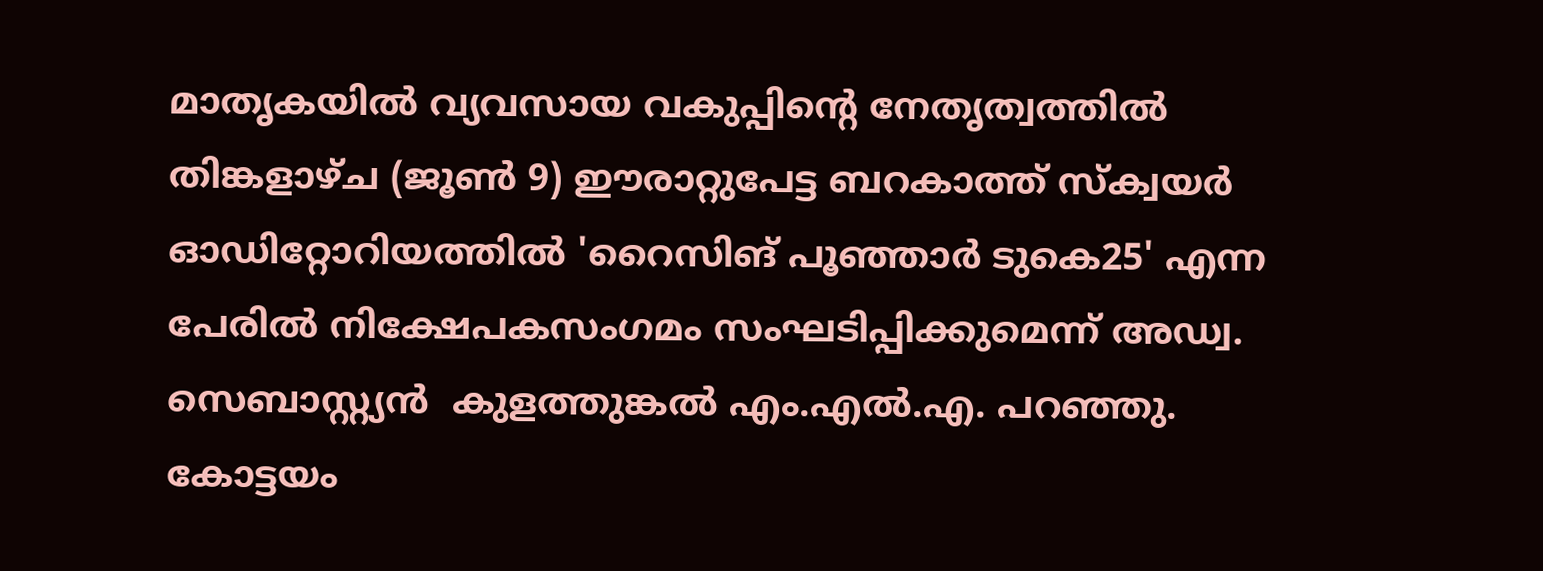മാതൃകയിൽ വ്യവസായ വകുപ്പിന്റെ നേതൃത്വത്തിൽ  തിങ്കളാഴ്ച (ജൂൺ 9) ഈരാറ്റുപേട്ട ബറകാത്ത് സ്‌ക്വയർ ഓഡിറ്റോറിയത്തിൽ 'റൈസിങ് പൂഞ്ഞാർ ടുകെ25' എന്ന പേരിൽ നിക്ഷേപകസംഗമം സംഘടിപ്പിക്കുമെന്ന് അഡ്വ. സെബാസ്റ്റ്യൻ  കുളത്തുങ്കൽ എം.എൽ.എ. പറഞ്ഞു. കോട്ടയം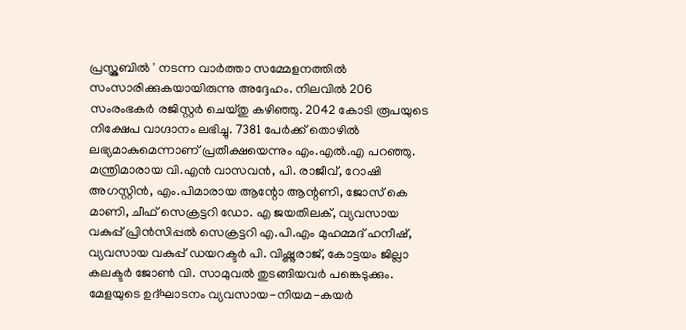പ്രസ്ക്ലബിൽ ' നടന്ന വാർത്താ സമ്മേളനത്തിൽ സംസാരിക്കുകയായിരുന്നു അദ്ദേഹം. നിലവിൽ 206 സംരംഭകർ രജിസ്റ്റർ ചെയ്തു കഴിഞ്ഞു. 2042 കോടി രൂപയുടെ നിക്ഷേപ വാഗ്ദാനം ലഭിച്ചു. 7381 പേർക്ക് തൊഴിൽ ലഭ്യമാകുമെന്നാണ് പ്രതീക്ഷയെന്നും എം.എൽ.എ പറഞ്ഞു. മന്ത്രിമാരായ വി.എൻ വാസവൻ, പി. രാജീവ്, റോഷി അഗസ്റ്റിൻ, എം.പിമാരായ ആന്റോ ആന്റണി, ജോസ് കെ മാണി, ചീഫ് സെക്രട്ടറി ഡോ. എ ജയതിലക്, വ്യവസായ വകുപ്പ് പ്രിൻസിപ്പൽ സെക്രട്ടറി എ.പി.എം മുഹമ്മദ് ഹനീഷ്, വ്യവസായ വകുപ്പ് ഡയറക്ടർ പി. വിഷ്ണുരാജ്, കോട്ടയം ജില്ലാ കലക്ടർ ജോൺ വി. സാമുവൽ തുടങ്ങിയവർ പങ്കെടുക്കും. മേളയുടെ ഉദ്ഘാടനം വ്യവസായ-നിയമ-കയർ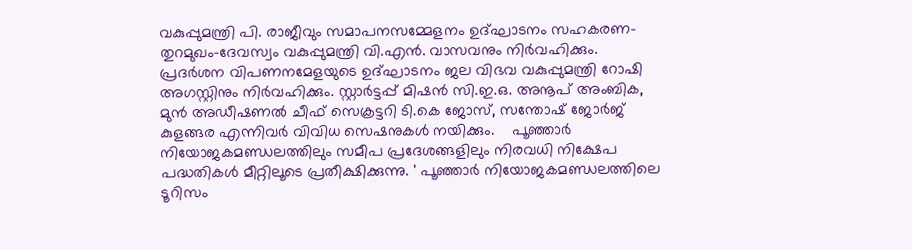വകുപ്പുമന്ത്രി പി. രാജീവും സമാപനസമ്മേളനം ഉദ്ഘാടനം സഹകരണ-തുറമുഖം-ദേവസ്വം വകുപ്പുമന്ത്രി വി.എൻ. വാസവനും നിർവഹിക്കും. പ്രദർശന വിപണനമേളയുടെ ഉദ്ഘാടനം ജല വിഭവ വകുപ്പുമന്ത്രി റോഷി അഗസ്റ്റിനും നിർവഹിക്കും. സ്റ്റാർട്ടപ്പ് മിഷൻ സി.ഇ.ഒ. അനൂപ് അംബിക, മുൻ അഡീഷണൽ ചീഫ് സെക്രട്ടറി ടി.കെ ജോസ്, സന്തോഷ് ജോർജ് കുളങ്ങര എന്നിവർ വിവിധ സെഷനുകൾ നയിക്കും.    പൂഞ്ഞാർ നിയോജകമണ്ഡലത്തിലും സമീപ പ്രദേശങ്ങളിലും നിരവധി നിക്ഷേപ പദ്ധതികൾ മീറ്റിലൂടെ പ്രതീക്ഷിക്കുന്നു. ' പൂഞ്ഞാർ നിയോജകമണ്ഡലത്തിലെ ടൂറിസം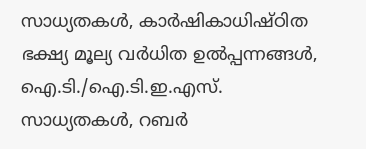സാധ്യതകൾ, കാർഷികാധിഷ്ഠിത ഭക്ഷ്യ മൂല്യ വർധിത ഉൽപ്പന്നങ്ങൾ, ഐ.ടി./ഐ.ടി.ഇ.എസ്.  സാധ്യതകൾ, റബർ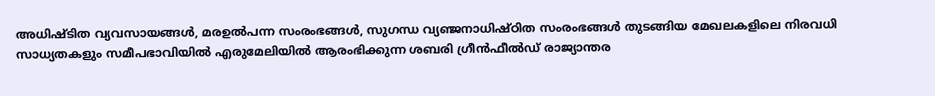അധിഷ്ടിത വ്യവസായങ്ങൾ, മരഉൽപന്ന സംരംഭങ്ങൾ, സുഗന്ധ വ്യഞ്ജനാധിഷ്ഠിത സംരംഭങ്ങൾ തുടങ്ങിയ മേഖലകളിലെ നിരവധി സാധ്യതകളും സമീപഭാവിയിൽ എരുമേലിയിൽ ആരംഭിക്കുന്ന ശബരി ഗ്രീൻഫീൽഡ് രാജ്യാന്തര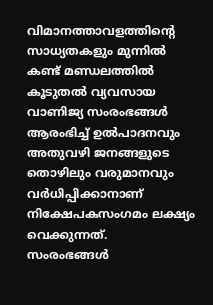വിമാനത്താവളത്തിന്റെ സാധ്യതകളും മുന്നിൽ കണ്ട് മണ്ഡലത്തിൽ കൂടുതൽ വ്യവസായ വാണിജ്യ സംരംഭങ്ങൾ ആരംഭിച്ച് ഉൽപാദനവും അതുവഴി ജനങ്ങളുടെ തൊഴിലും വരുമാനവും വർധിപ്പിക്കാനാണ് നിക്ഷേപകസംഗമം ലക്ഷ്യം വെക്കുന്നത്.   സംരംഭങ്ങൾ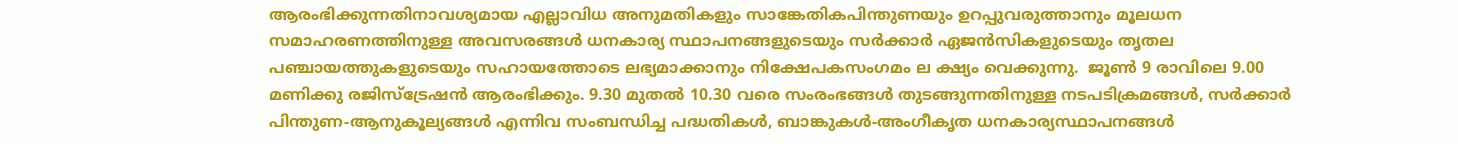ആരംഭിക്കുന്നതിനാവശ്യമായ എല്ലാവിധ അനുമതികളും സാങ്കേതികപിന്തുണയും ഉറപ്പുവരുത്താനും മൂലധന സമാഹരണത്തിനുള്ള അവസരങ്ങൾ ധനകാര്യ സ്ഥാപനങ്ങളുടെയും സർക്കാർ ഏജൻസികളുടെയും തൃതല പഞ്ചായത്തുകളുടെയും സഹായത്തോടെ ലഭ്യമാക്കാനും നിക്ഷേപകസംഗമം ല ക്ഷ്യം വെക്കുന്നു.  ജൂൺ 9 രാവിലെ 9.00 മണിക്കു രജിസ്‌ട്രേഷൻ ആരംഭിക്കും. 9.30 മുതൽ 10.30 വരെ സംരംഭങ്ങൾ തുടങ്ങുന്നതിനുള്ള നടപടിക്രമങ്ങൾ, സർക്കാർ പിന്തുണ-ആനുകൂല്യങ്ങൾ എന്നിവ സംബന്ധിച്ച പദ്ധതികൾ, ബാങ്കുകൾ-അംഗീകൃത ധനകാര്യസ്ഥാപനങ്ങൾ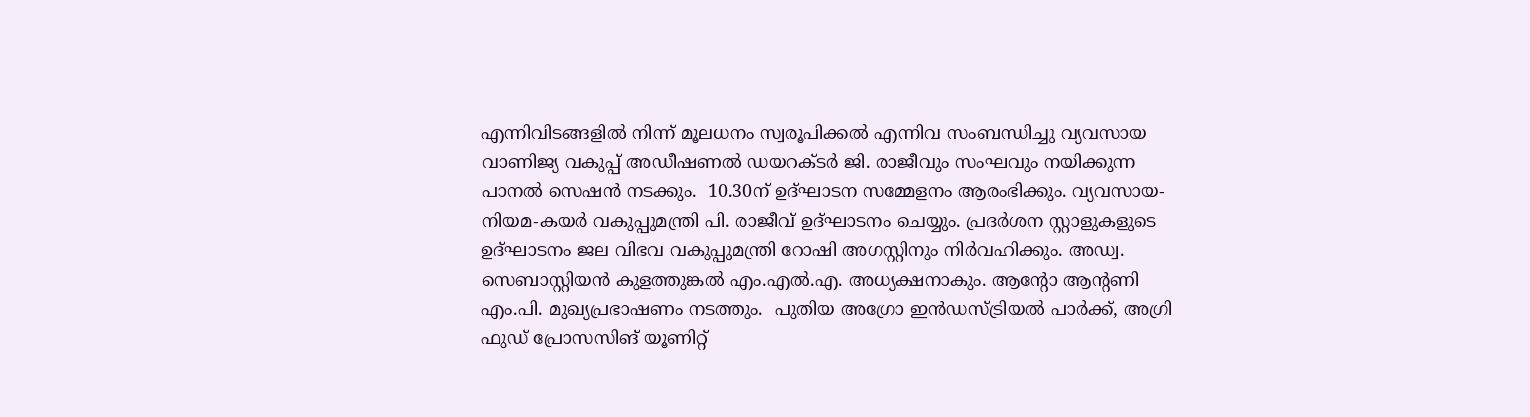എന്നിവിടങ്ങളിൽ നിന്ന് മൂലധനം സ്വരൂപിക്കൽ എന്നിവ സംബന്ധിച്ചു വ്യവസായ വാണിജ്യ വകുപ്പ് അഡീഷണൽ ഡയറക്ടർ ജി. രാജീവും സംഘവും നയിക്കുന്ന പാനൽ സെഷൻ നടക്കും.  10.30ന് ഉദ്ഘാടന സമ്മേളനം ആരംഭിക്കും. വ്യവസായ-നിയമ-കയർ വകുപ്പുമന്ത്രി പി. രാജീവ് ഉദ്ഘാടനം ചെയ്യും. പ്രദർശന സ്റ്റാളുകളുടെ ഉദ്ഘാടനം ജല വിഭവ വകുപ്പുമന്ത്രി റോഷി അഗസ്റ്റിനും നിർവഹിക്കും. അഡ്വ. സെബാസ്റ്റിയൻ കുളത്തുങ്കൽ എം.എൽ.എ. അധ്യക്ഷനാകും. ആന്റോ ആന്റണി എം.പി. മുഖ്യപ്രഭാഷണം നടത്തും.  പുതിയ അഗ്രോ ഇൻഡസ്ട്രിയൽ പാർക്ക്, അഗ്രി ഫുഡ് പ്രോസസിങ് യൂണിറ്റ്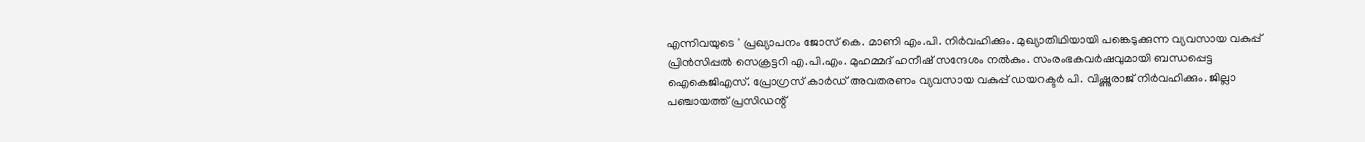എന്നിവയുടെ ' പ്രഖ്യാപനം ജോസ് കെ. മാണി എം.പി. നിർവഹിക്കും. മുഖ്യാതിഥിയായി പങ്കെടുക്കുന്ന വ്യവസായ വകുപ്പ് പ്രിൻസിപ്പൽ സെക്രട്ടറി എ.പി.എം. മുഹമ്മദ് ഹനീഷ് സന്ദേശം നൽകും. സംരംഭകവർഷവുമായി ബന്ധപ്പെട്ട ഐകെജിഎസ്. പ്രോഗ്രസ് കാർഡ് അവതരണം വ്യവസായ വകുപ്പ് ഡയറക്ടർ പി. വിഷ്ണുരാജ് നിർവഹിക്കും. ജില്ലാ പഞ്ചായത്ത് പ്രസിഡന്റ്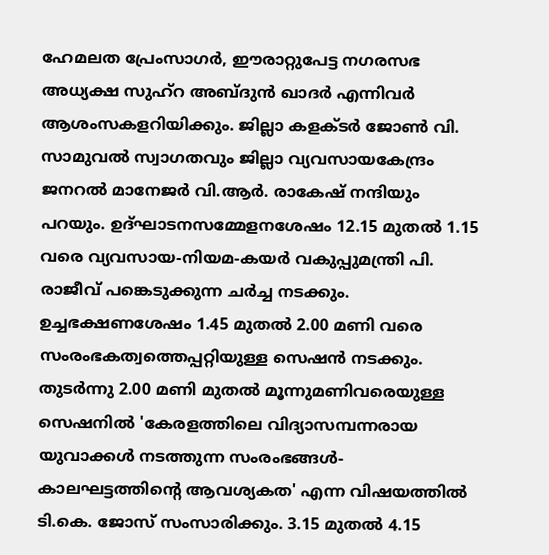ഹേമലത പ്രേംസാഗർ, ഈരാറ്റുപേട്ട നഗരസഭ അധ്യക്ഷ സുഹ്‌റ അബ്ദുൻ ഖാദർ എന്നിവർ ആശംസകളറിയിക്കും. ജില്ലാ കളക്ടർ ജോൺ വി. സാമുവൽ സ്വാഗതവും ജില്ലാ വ്യവസായകേന്ദ്രം ജനറൽ മാനേജർ വി.ആർ. രാകേഷ് നന്ദിയും പറയും. ഉദ്ഘാടനസമ്മേളനശേഷം 12.15 മുതൽ 1.15 വരെ വ്യവസായ-നിയമ-കയർ വകുപ്പുമന്ത്രി പി. രാജീവ് പങ്കെടുക്കുന്ന ചർച്ച നടക്കും. ഉച്ചഭക്ഷണശേഷം 1.45 മുതൽ 2.00 മണി വരെ സംരംഭകത്വത്തെപ്പറ്റിയുള്ള സെഷൻ നടക്കും. തുടർന്നു 2.00 മണി മുതൽ മൂന്നുമണിവരെയുള്ള സെഷനിൽ 'കേരളത്തിലെ വിദ്യാസമ്പന്നരായ യുവാക്കൾ നടത്തുന്ന സംരംഭങ്ങൾ-കാലഘട്ടത്തിന്റെ ആവശ്യകത' എന്ന വിഷയത്തിൽ ടി.കെ. ജോസ് സംസാരിക്കും. 3.15 മുതൽ 4.15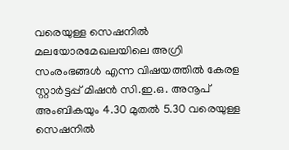വരെയുള്ള സെഷനിൽ മലയോരമേഖലയിലെ അഗ്രി സംരംഭങ്ങൾ എന്ന വിഷയത്തിൽ കേരള സ്റ്റാർട്ടപ്പ് മിഷൻ സി.ഇ.ഒ. അനൂപ് അംബികയും 4.30 മുതൽ 5.30 വരെയുള്ള സെഷനിൽ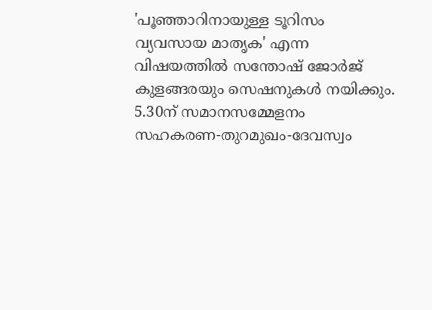'പൂഞ്ഞാറിനായുള്ള ടൂറിസം വ്യവസായ മാതൃക' എന്ന വിഷയത്തിൽ സന്തോഷ് ജോർജ് കുളങ്ങരയും സെഷനുകൾ നയിക്കും. 5.30ന് സമാനസമ്മേളനം സഹകരണ-തുറമുഖം-ദേവസ്വം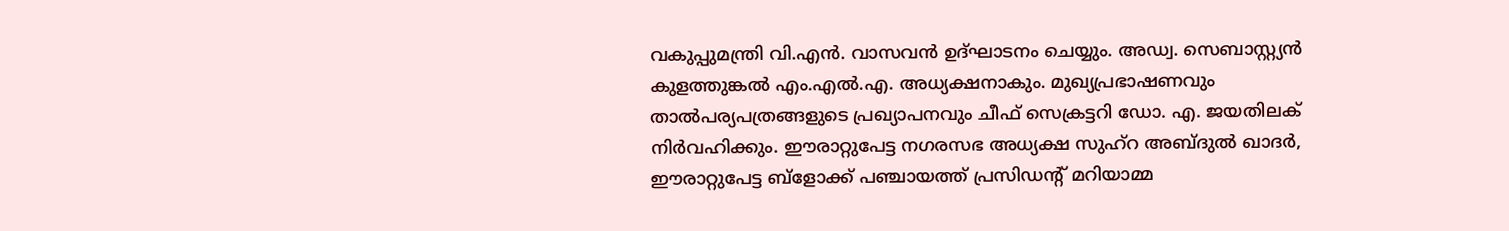വകുപ്പുമന്ത്രി വി.എൻ. വാസവൻ ഉദ്ഘാടനം ചെയ്യും. അഡ്വ. സെബാസ്റ്റ്യൻ കുളത്തുങ്കൽ എം.എൽ.എ. അധ്യക്ഷനാകും. മുഖ്യപ്രഭാഷണവും താൽപര്യപത്രങ്ങളുടെ പ്രഖ്യാപനവും ചീഫ് സെക്രട്ടറി ഡോ. എ. ജയതിലക് നിർവഹിക്കും. ഈരാറ്റുപേട്ട നഗരസഭ അധ്യക്ഷ സുഹ്‌റ അബ്ദുൽ ഖാദർ, ഈരാറ്റുപേട്ട ബ്‌ളോക്ക് പഞ്ചായത്ത് പ്രസിഡന്റ് മറിയാമ്മ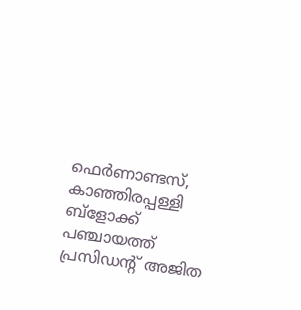ഫെർണാണ്ടസ്, കാഞ്ഞിരപ്പള്ളി ബ്‌ളോക്ക് പഞ്ചായത്ത് പ്രസിഡന്റ് അജിത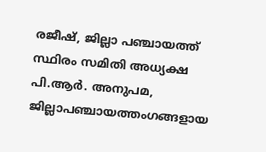രജീഷ്, ജില്ലാ പഞ്ചായത്ത് സ്ഥിരം സമിതി അധ്യക്ഷ പി.ആർ. അനുപമ, ജില്ലാപഞ്ചായത്തംഗങ്ങളായ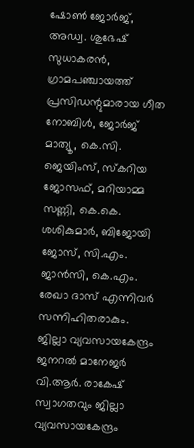ഷോൺ ജോർജ്, അഡ്വ. ശുഭേഷ് സുധാകരൻ, ഗ്രാമപഞ്ചായത്ത് പ്രസിഡന്റുമാരായ ഗീത നോബിൾ, ജോർജ് മാത്യൂ, കെ.സി. ജെയിംസ്, സ്‌കറിയ ജോസഫ്, മറിയാമ്മ സണ്ണി, കെ.കെ. ശശികുമാർ, ബിജോയി ജോസ്, സി.എം. ജാൻസി, കെ.എം. രേഖാ ദാസ് എന്നിവർ സന്നിഹിതരാകും. ജില്ലാ വ്യവസായകേന്ദ്രം ജനറൽ മാനേജർ വി.ആർ. രാകേഷ് സ്വാഗതവും ജില്ലാ വ്യവസായകേന്ദ്രം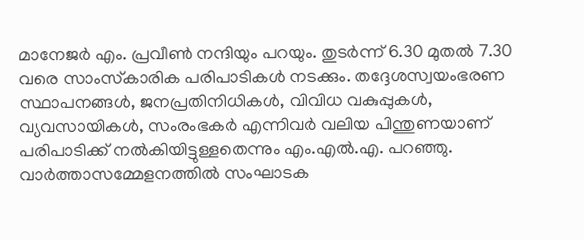മാനേജർ എം. പ്രവീൺ നന്ദിയും പറയും. തുടർന്ന് 6.30 മുതൽ 7.30 വരെ സാംസ്‌കാരിക പരിപാടികൾ നടക്കും. തദ്ദേശസ്വയംഭരണ സ്ഥാപനങ്ങൾ, ജനപ്രതിനിധികൾ, വിവിധ വകുപ്പുകൾ, വ്യവസായികൾ, സംരംഭകർ എന്നിവർ വലിയ പിന്തുണയാണ് പരിപാടിക്ക് നൽകിയിട്ടുള്ളതെന്നും എം.എൽ.എ. പറഞ്ഞു. വാർത്താസമ്മേളനത്തിൽ സംഘാടക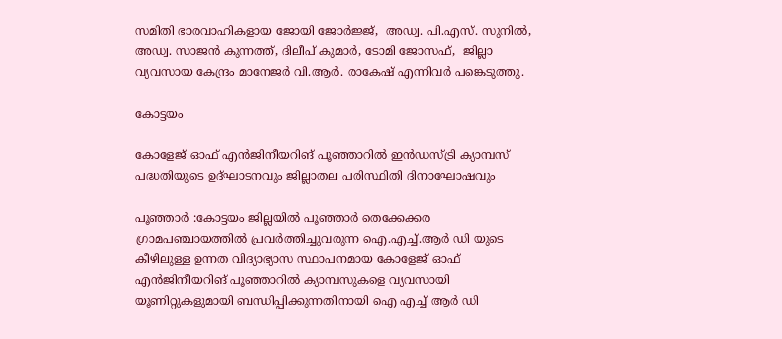സമിതി ഭാരവാഹികളായ ജോയി ജോർജ്ജ്,  അഡ്വ. പി.എസ്. സുനിൽ, അഡ്വ. സാജൻ കുന്നത്ത്, ദിലീപ് കുമാർ, ടോമി ജോസഫ്,  ജില്ലാ വ്യവസായ കേന്ദ്രം മാനേജർ വി.ആർ. രാകേഷ് എന്നിവർ പങ്കെടുത്തു.

കോട്ടയം

കോളേജ് ഓഫ് എൻജിനീയറിങ് പൂഞ്ഞാറിൽ ഇൻഡസ്ട്രി ക്യാമ്പസ് പദ്ധതിയുടെ ഉദ്ഘാടനവും ജില്ലാതല പരിസ്ഥിതി ദിനാഘോഷവും

പൂഞ്ഞാർ :കോട്ടയം ജില്ലയിൽ പൂഞ്ഞാർ തെക്കേക്കര ഗ്രാമപഞ്ചായത്തിൽ പ്രവർത്തിച്ചുവരുന്ന ഐ.എച്ച്.ആർ ഡി യുടെ കീഴിലുള്ള ഉന്നത വിദ്യാഭ്യാസ സ്ഥാപനമായ കോളേജ് ഓഫ് എൻജിനീയറിങ് പൂഞ്ഞാറിൽ ക്യാമ്പസുകളെ വ്യവസായി യൂണിറ്റുകളുമായി ബന്ധിപ്പിക്കുന്നതിനായി ഐ എച്ച് ആർ ഡി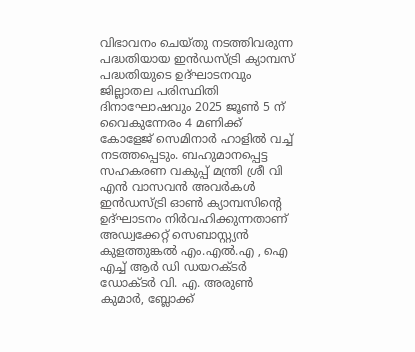വിഭാവനം ചെയ്തു നടത്തിവരുന്ന പദ്ധതിയായ ഇൻഡസ്ട്രി ക്യാമ്പസ് പദ്ധതിയുടെ ഉദ്ഘാടനവും ജില്ലാതല പരിസ്ഥിതി ദിനാഘോഷവും 2025 ജൂൺ 5 ന് വൈകുന്നേരം 4 മണിക്ക് കോളേജ് സെമിനാർ ഹാളിൽ വച്ച് നടത്തപ്പെടും. ബഹുമാനപ്പെട്ട സഹകരണ വകുപ്പ് മന്ത്രി ശ്രീ വി എൻ വാസവൻ അവർകൾ ഇൻഡസ്ട്രി ഓൺ ക്യാമ്പസിന്റെ ഉദ്ഘാടനം നിർവഹിക്കുന്നതാണ് അഡ്വക്കേറ്റ് സെബാസ്റ്റ്യൻ കുളത്തുങ്കൽ എം.എൽ.എ , ഐ എച്ച് ആർ ഡി ഡയറക്ടർ ഡോക്ടർ വി. എ. അരുൺ കുമാർ, ബ്ലോക്ക്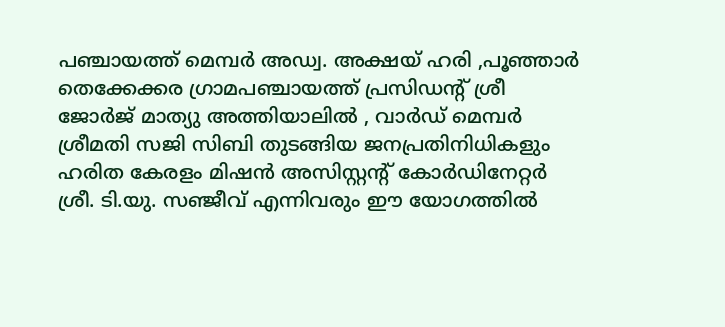പഞ്ചായത്ത് മെമ്പർ അഡ്വ. അക്ഷയ് ഹരി ,പൂഞ്ഞാർ തെക്കേക്കര ഗ്രാമപഞ്ചായത്ത് പ്രസിഡന്റ് ശ്രീ ജോർജ് മാത്യു അത്തിയാലിൽ , വാർഡ് മെമ്പർ ശ്രീമതി സജി സിബി തുടങ്ങിയ ജനപ്രതിനിധികളും ഹരിത കേരളം മിഷൻ അസിസ്റ്റന്റ് കോർഡിനേറ്റർ ശ്രീ. ടി.യു. സഞ്ജീവ് എന്നിവരും ഈ യോഗത്തിൽ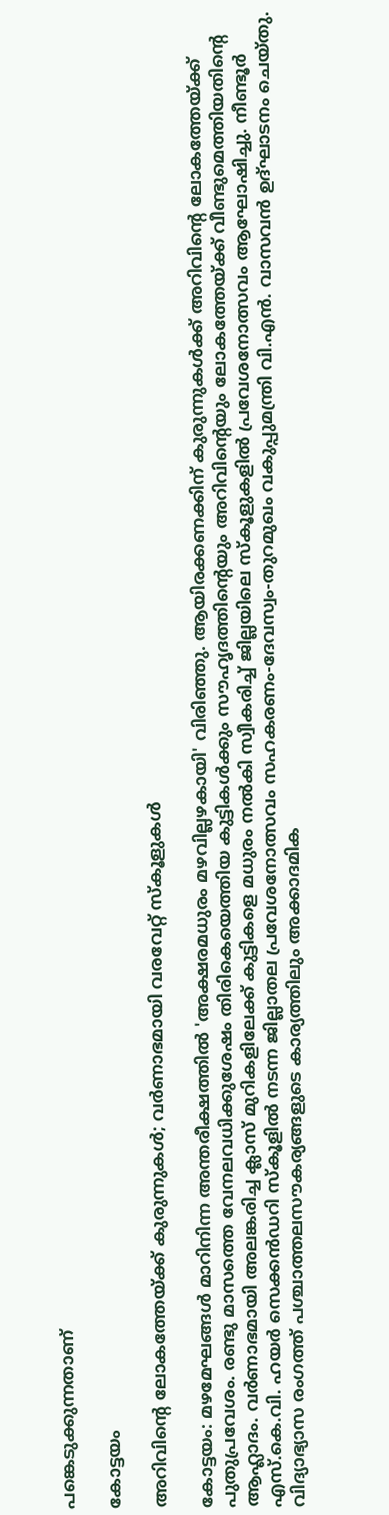പങ്കെടുക്കുന്നതാണ്

കോട്ടയം

അറിവിന്റെ ലോകത്തേയ്ക്ക് കുരുന്നുകൾ; വർണാഭമായി വരവേറ്റ് സ്‌കൂളുകൾ

കോട്ടയം: മഴമേഘങ്ങൾ മാറിനിന്ന അന്തരീക്ഷത്തിൽ 'അക്ഷരമധുരം മഴവില്ലഴകായി' വിരിഞ്ഞു. ആയിരക്കണക്കിന് കുരുന്നുകൾക്ക് അറിവിന്റെ ലോകത്തേയ്ക്ക് പുതുപ്രവേശം. രണ്ടു മാസത്തെ വേനലവധിക്കുശേഷം തിരികെയെത്തിയ കുട്ടികൾക്കും സൗഹൃദത്തിന്റെയും അറിവിന്റെയും ലോകത്തേയ്ക്ക് വീണ്ടുമെത്തിയതിന്റെ ആഹ്ലാദം. വർണാഭമായി അലങ്കരിച്ച ക്ലാസ് മുറികളിലേക്ക് കുട്ടികളെ മധുരം നൽകി സ്വീകരിച്ച് ജില്ലയിലെ സ്‌കൂളുകളിൽ പ്രവേശനോത്സവം ആഘോഷിച്ചു. നീണ്ടൂർ എസ്.കെ.വി. ഹയർ സെക്കൻഡറി സ്‌കൂളിൽ നടന്ന ജില്ലാതല പ്രവേശനോത്സവം സഹകരണം-ദേവസ്വം-തുറമുഖം വകുപ്പുമന്ത്രി വി.എൻ. വാസവൻ ഉദ്ഘാടനം ചെയ്തു. വിദ്യാഭ്യാസ രംഗത്ത് പശ്ചാത്തലസൗകര്യങ്ങളുടെ കാര്യത്തിലും അക്കാദമിക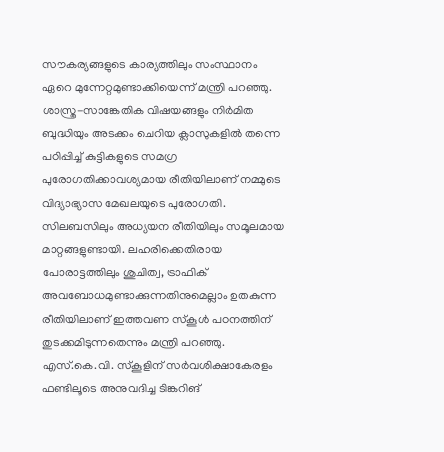സൗകര്യങ്ങളുടെ കാര്യത്തിലും സംസ്ഥാനം ഏറെ മുന്നേറ്റമുണ്ടാക്കിയെന്ന് മന്ത്രി പറഞ്ഞു. ശാസ്ത്ര-സാങ്കേതിക വിഷയങ്ങളും നിർമിത ബുദ്ധിയും അടക്കം ചെറിയ ക്ലാസുകളിൽ തന്നെ പഠിപ്പിച്ച് കുട്ടികളുടെ സമഗ്ര പുരോഗതിക്കാവശ്യമായ രീതിയിലാണ് നമ്മുടെ വിദ്യാഭ്യാസ മേഖലയുടെ പുരോഗതി. സിലബസിലും അധ്യയന രീതിയിലും സമൂലമായ മാറ്റങ്ങളുണ്ടായി. ലഹരിക്കെതിരായ പോരാട്ടത്തിലും ശുചിത്വ, ട്രാഫിക്  അവബോധമുണ്ടാക്കുന്നതിനുമെല്ലാം ഉതകുന്ന രീതിയിലാണ് ഇത്തവണ സ്‌കൂൾ പഠനത്തിന് തുടക്കമിടുന്നതെന്നും മന്ത്രി പറഞ്ഞു. എസ്.കെ.വി. സ്‌കൂളിന് സർവശിക്ഷാകേരളം ഫണ്ടിലൂടെ അനുവദിച്ച ടിങ്കറിങ്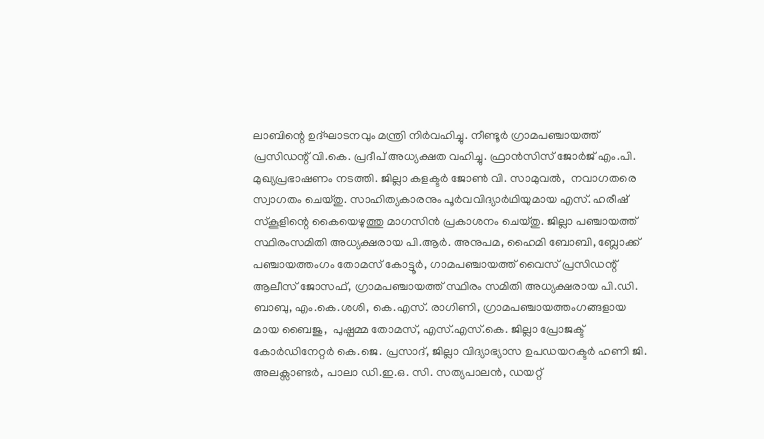ലാബിന്റെ ഉദ്ഘാടനവും മന്ത്രി നിർവഹിച്ചു. നീണ്ടൂർ ഗ്രാമപഞ്ചായത്ത് പ്രസിഡന്റ് വി.കെ. പ്രദീപ് അധ്യക്ഷത വഹിച്ചു. ഫ്രാൻസിസ് ജോർജ് എം.പി. മുഖ്യപ്രഭാഷണം നടത്തി. ജില്ലാ കളക്ടർ ജോൺ വി. സാമുവൽ,  നവാഗതരെ സ്വാഗതം ചെയ്തു. സാഹിത്യകാരനും പൂർവവിദ്യാർഥിയുമായ എസ്. ഹരീഷ് സ്‌കൂളിന്റെ കൈയെഴുത്തു മാഗസിൻ പ്രകാശനം ചെയ്തു. ജില്ലാ പഞ്ചായത്ത് സ്ഥിരംസമിതി അധ്യക്ഷരായ പി.ആർ. അനുപമ, ഹൈമി ബോബി, ബ്ലോക്ക് പഞ്ചായത്തംഗം തോമസ് കോട്ടൂർ, ഗാമപഞ്ചായത്ത് വൈസ് പ്രസിഡന്റ് ആലീസ് ജോസഫ്, ഗ്രാമപഞ്ചായത്ത് സ്ഥിരം സമിതി അധ്യക്ഷരായ പി.ഡി. ബാബു, എം.കെ.ശശി, കെ.എസ്. രാഗിണി, ഗ്രാമപഞ്ചായത്തംഗങ്ങളായ മായ ബൈജു,  പുഷ്പമ്മ തോമസ്, എസ്.എസ്.കെ. ജില്ലാ പ്രോജക്ട് കോർഡിനേറ്റർ കെ.ജെ. പ്രസാദ്, ജില്ലാ വിദ്യാഭ്യാസ ഉപഡയറക്ടർ ഹണി ജി. അലക്സാണ്ടർ, പാലാ ഡി.ഇ.ഒ. സി. സത്യപാലൻ, ഡയറ്റ്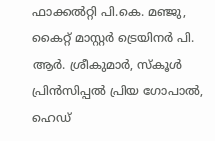ഫാക്കൽറ്റി പി.കെ. മഞ്ജു, കൈറ്റ് മാസ്റ്റർ ട്രെയിനർ പി. ആർ. ശ്രീകുമാർ, സ്‌കൂൾ പ്രിൻസിപ്പൽ പ്രിയ ഗോപാൽ, ഹെഡ്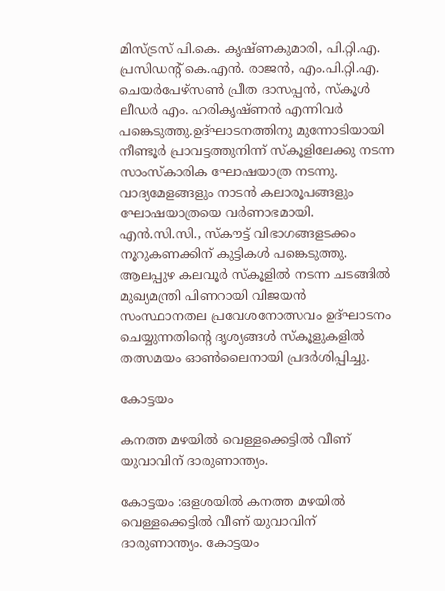മിസ്ട്രസ് പി.കെ. കൃഷ്ണകുമാരി, പി.റ്റി.എ. പ്രസിഡന്റ് കെ.എൻ. രാജൻ, എം.പി.റ്റി.എ. ചെയർപേഴ്സൺ പ്രീത ദാസപ്പൻ, സ്‌കൂൾ ലീഡർ എം. ഹരികൃഷ്ണൻ എന്നിവർ പങ്കെടുത്തു.ഉദ്ഘാടനത്തിനു മുന്നോടിയായി നീണ്ടൂർ പ്രാവട്ടത്തുനിന്ന് സ്‌കൂളിലേക്കു നടന്ന സാംസ്‌കാരിക ഘോഷയാത്ര നടന്നു. വാദ്യമേളങ്ങളും നാടൻ കലാരൂപങ്ങളും ഘോഷയാത്രയെ വർണാഭമായി. എൻ.സി.സി., സ്‌കൗട്ട് വിഭാഗങ്ങളടക്കം നൂറുകണക്കിന് കുട്ടികൾ പങ്കെടുത്തു. ആലപ്പുഴ കലവൂർ സ്‌കൂളിൽ നടന്ന ചടങ്ങിൽ മുഖ്യമന്ത്രി പിണറായി വിജയൻ സംസ്ഥാനതല പ്രവേശനോത്സവം ഉദ്ഘാടനം ചെയ്യുന്നതിന്റെ ദൃശ്യങ്ങൾ സ്‌കൂളുകളിൽ തത്സമയം ഓൺലൈനായി പ്രദർശിപ്പിച്ചു.

കോട്ടയം

കനത്ത മഴയിൽ വെള്ളക്കെട്ടിൽ വീണ് യുവാവിന് ദാരുണാന്ത്യം.

കോട്ടയം :ഒളശയിൽ കനത്ത മഴയിൽ വെള്ളക്കെട്ടിൽ വീണ് യുവാവിന് ദാരുണാന്ത്യം. കോട്ടയം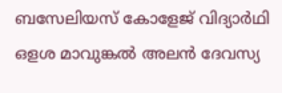ബസേലിയസ് കോളേജ് വിദ്യാർഥി ഒളശ മാവുങ്കൽ അലൻ ദേവസ്യ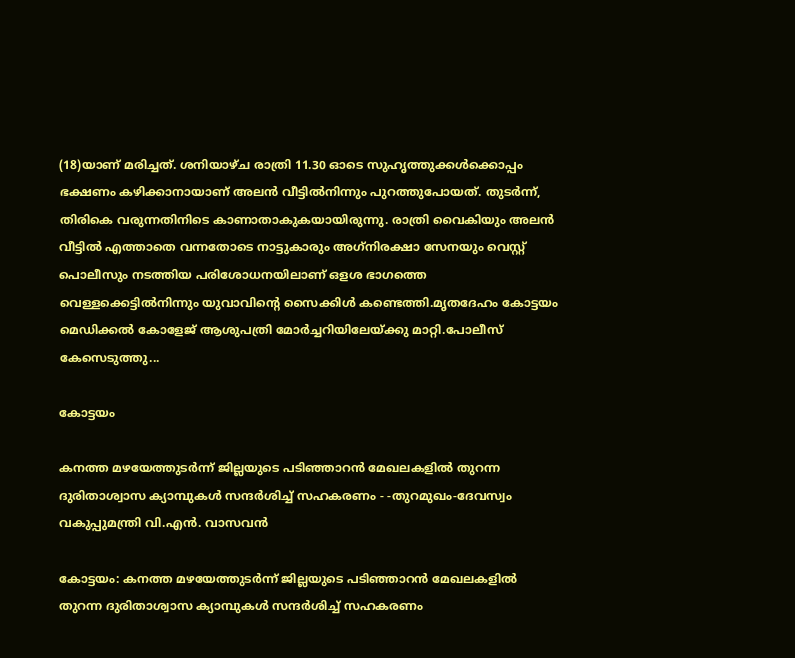(18)യാണ് മരിച്ചത്. ശനിയാഴ്ച രാത്രി 11.30 ഓടെ സുഹൃത്തുക്കൾക്കൊപ്പം ഭക്ഷണം കഴിക്കാനായാണ് അലൻ വീട്ടിൽനിന്നും പുറത്തുപോയത്. തുടർന്ന്, തിരികെ വരുന്നതിനിടെ കാണാതാകുകയായിരുന്നു. രാത്രി വൈകിയും അലൻ വീട്ടിൽ എത്താതെ വന്നതോടെ നാട്ടുകാരും അഗ്‌നിരക്ഷാ സേനയും വെസ്റ്റ് പൊലീസും നടത്തിയ പരിശോധനയിലാണ് ഒളശ ഭാഗത്തെ വെള്ളക്കെട്ടിൽനിന്നും യുവാവിന്റെ സൈക്കിൾ കണ്ടെത്തി.മൃതദേഹം കോട്ടയം മെഡിക്കൽ കോളേജ് ആശുപത്രി മോർച്ചറിയിലേയ്ക്കു മാറ്റി.പോലീസ് കേസെടുത്തു...

കോട്ടയം

കനത്ത മഴയേത്തുടർന്ന് ജില്ലയുടെ പടിഞ്ഞാറൻ മേഖലകളിൽ തുറന്ന ദുരിതാശ്വാസ ക്യാമ്പുകൾ സന്ദർശിച്ച് സഹകരണം - -തുറമുഖം-ദേവസ്വം വകുപ്പുമന്ത്രി വി.എൻ. വാസവൻ

കോട്ടയം: കനത്ത മഴയേത്തുടർന്ന് ജില്ലയുടെ പടിഞ്ഞാറൻ മേഖലകളിൽ തുറന്ന ദുരിതാശ്വാസ ക്യാമ്പുകൾ സന്ദർശിച്ച് സഹകരണം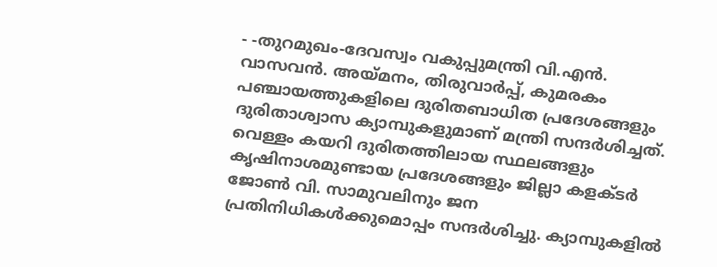- -തുറമുഖം-ദേവസ്വം വകുപ്പുമന്ത്രി വി.എൻ. വാസവൻ. അയ്‌മനം, തിരുവാർപ്പ്, കുമരകം പഞ്ചായത്തുകളിലെ ദുരിതബാധിത പ്രദേശങ്ങളും ദുരിതാശ്വാസ ക്യാമ്പുകളുമാണ് മന്ത്രി സന്ദർശിച്ചത്. വെള്ളം കയറി ദുരിതത്തിലായ സ്ഥലങ്ങളും കൃഷിനാശമുണ്ടായ പ്രദേശങ്ങളും ജില്ലാ കളക്‌ടർ ജോൺ വി. സാമുവലിനും ജന പ്രതിനിധികൾക്കുമൊപ്പം സന്ദർശിച്ചു. ക്യാമ്പുകളിൽ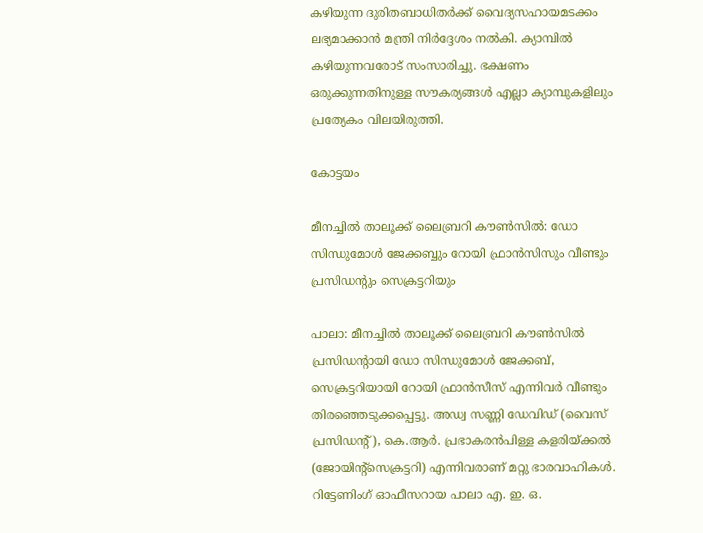കഴിയുന്ന ദുരിതബാധിതർക്ക് വൈദ്യസഹായമടക്കം ലഭ്യമാക്കാൻ മന്ത്രി നിർദ്ദേശം നൽകി. ക്യാമ്പിൽ കഴിയുന്നവരോട് സംസാരിച്ചു. ഭക്ഷണം ഒരുക്കുന്നതിനുള്ള സൗകര്യങ്ങൾ എല്ലാ ക്യാമ്പുകളിലും പ്രത്യേകം വിലയിരുത്തി.

കോട്ടയം

മീനച്ചിൽ താലൂക്ക് ലൈബ്രറി കൗൺസിൽ: ഡോ സിന്ധുമോൾ ജേക്കബ്ബും റോയി ഫ്രാൻസിസും വീണ്ടും പ്രസിഡൻ്റും സെക്രട്ടറിയും

പാലാ: മീനച്ചിൽ താലൂക്ക് ലൈബ്രറി കൗൺസിൽ പ്രസിഡൻ്റായി ഡോ സിന്ധുമോൾ ജേക്കബ്, സെക്രട്ടറിയായി റോയി ഫ്രാൻസീസ് എന്നിവർ വീണ്ടും തിരഞ്ഞെടുക്കപ്പെട്ടു. അഡ്വ സണ്ണി ഡേവിഡ് (വൈസ് പ്രസിഡൻ്റ്), കെ.ആർ. പ്രഭാകരൻപിള്ള കളരിയ്ക്കൽ (ജോയിൻ്റ്സെക്രട്ടറി) എന്നിവരാണ് മറ്റു ഭാരവാഹികൾ.  റിട്ടേണിംഗ് ഓഫീസറായ പാലാ എ. ഇ. ഒ.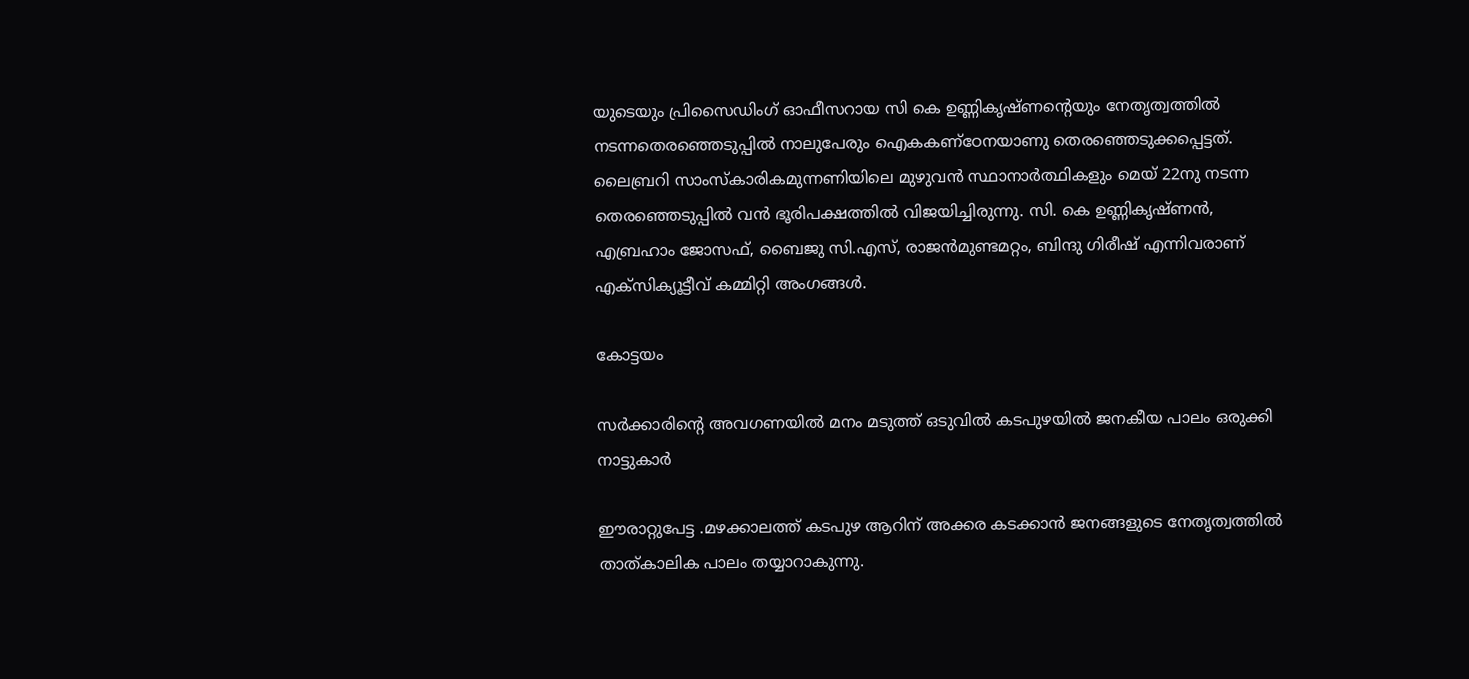യുടെയും പ്രിസൈഡിംഗ് ഓഫീസറായ സി കെ ഉണ്ണികൃഷ്ണൻ്റെയും നേതൃത്വത്തിൽ നടന്നതെരഞ്ഞെടുപ്പിൽ നാലുപേരും ഐകകണ്ഠേനയാണു തെരഞ്ഞെടുക്കപ്പെട്ടത്. ലൈബ്രറി സാംസ്കാരികമുന്നണിയിലെ മുഴുവൻ സ്ഥാനാർത്ഥികളും മെയ് 22നു നടന്ന തെരഞ്ഞെടുപ്പിൽ വൻ ഭൂരിപക്ഷത്തിൽ വിജയിച്ചിരുന്നു. സി. കെ ഉണ്ണികൃഷ്ണൻ, എബ്രഹാം ജോസഫ്, ബൈജു സി.എസ്, രാജൻമുണ്ടമറ്റം, ബിന്ദു ഗിരീഷ് എന്നിവരാണ് എക്സിക്യൂട്ടീവ് കമ്മിറ്റി അംഗങ്ങൾ.

കോട്ടയം

സർക്കാരിൻ്റെ അവഗണയിൽ മനം മടുത്ത് ഒടുവിൽ കടപുഴയിൽ ജനകീയ പാലം ഒരുക്കി നാട്ടുകാർ

ഈരാറ്റുപേട്ട .മഴക്കാലത്ത് കടപുഴ ആറിന് അക്കര കടക്കാൻ ജനങ്ങളുടെ നേതൃത്വത്തിൽ താത്‌കാലിക പാലം തയ്യാറാകുന്നു.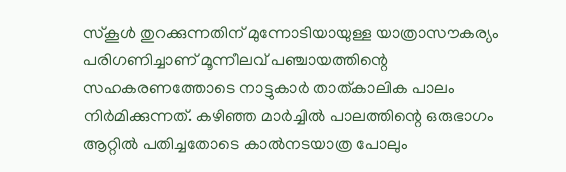സ്‌കൂൾ തുറക്കുന്നതിന് മുന്നോടിയായുള്ള യാത്രാസൗകര്യം പരിഗണിച്ചാണ് മൂന്നീലവ് പഞ്ചായത്തിന്റെ സഹകരണത്തോടെ നാട്ടുകാർ താത്‌കാലിക പാലം നിർമിക്കുന്നത്. കഴിഞ്ഞ മാർച്ചിൽ പാലത്തിന്റെ ഒരുഭാഗം ആറ്റിൽ പതിച്ചതോടെ കാൽനടയാത്ര പോലും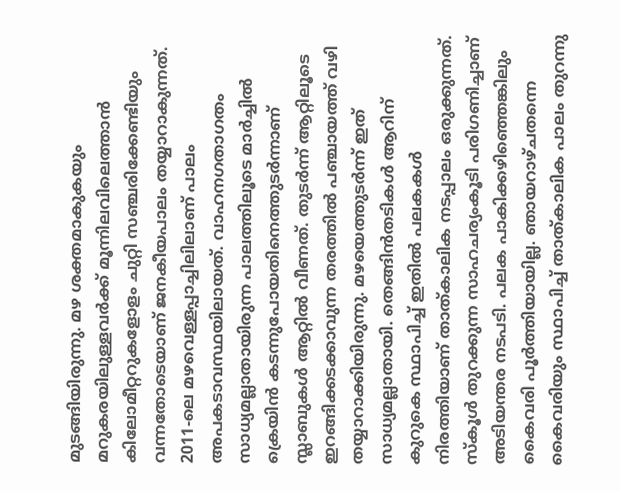മുടങ്ങിയിരുന്നു. മഴ ശക്തമാകുകയും മറുകരയിലുള്ളവർക്ക് മൂന്നിലവിലെത്താൻ കിലോമീറ്ററുകളോളം ചുറ്റി സഞ്ചരിക്കേണ്ടിയും വന്നതോടെയാണ് ജനകീയപാലം തയ്യാറാകുന്നത്. 2011-ലെ മഴവെള്ളപ്പാച്ചിലിലാണ് പാലം അപകടാവസ്ഥയിലായത്. വാഹനഗതാഗതം സാധ്യമല്ലാതായിരുന്ന പാലത്തിലൂടെ മാർച്ചിൽ ക്രെയിൻ കടന്നുപോയതിനെത്തുടർന്നാണ് സ്ലാബുകൾ ആറ്റിൽ വീണത്. തുടർന്ന് ആറ്റിലൂടെ ഇറങ്ങിക്കടക്കാവുന്ന തരത്തിൽ പഞ്ചായത്ത് വഴി തയ്യാറാക്കിയിരുന്നു. മഴയെത്തുടർന്ന് ഇത് സാധ്യമല്ലാതായി. തെങ്ങിൻതടികൾ ആറിന് കുറുകെ സ്ഥാപിച്ച് ഇതിൽ പലകകൾ നിരത്തിയാണ് താത്‌കാലിക നടപ്പാലം ഒരുക്കുന്നത്. സ്‌കൂൾ തുറക്കുന്ന സാഹചര്യംകൂടി പരിഗണിച്ചാണ് അടിയന്തര നടപടി. പലക പാകിക്കഴിഞ്ഞെങ്കിലും കൈവരി പൂർത്തിയായില്ല. ഞായറാഴ്ചതന്നെ കൈവരിയും സ്ഥാപിച്ച് താത്‌കാലിക പാലം തുറന്നു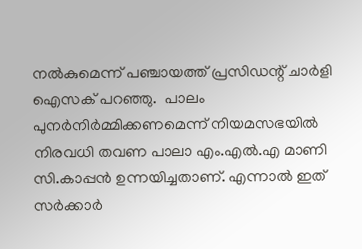നൽകുമെന്ന് പഞ്ചായത്ത് പ്രസിഡന്റ് ചാർളി ഐസക് പറഞ്ഞു.  പാലം പുനർനിർമ്മിക്കണമെന്ന് നിയമസഭയിൽ നിരവധി തവണ പാലാ എം.എൽ.എ മാണി സി.കാപ്പൻ ഉന്നയിച്ചതാണ്. എന്നാൽ ഇത് സർക്കാർ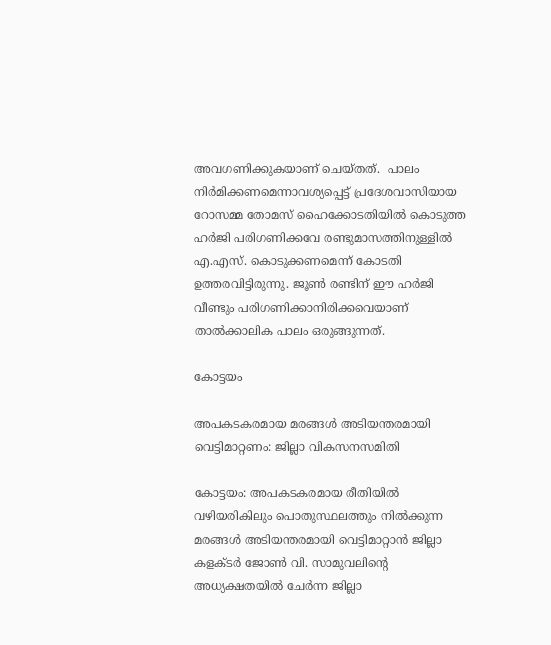അവഗണിക്കുകയാണ് ചെയ്തത്.  പാലം നിർമിക്കണമെന്നാവശ്യപ്പെട്ട് പ്രദേശവാസിയായ റോസമ്മ തോമസ്‌ ഹൈക്കോടതിയിൽ കൊടുത്ത ഹർജി പരിഗണിക്കവേ രണ്ടുമാസത്തിനുള്ളിൽ എ.എസ്. കൊടുക്കണമെന്ന് കോടതി ഉത്തരവിട്ടിരുന്നു. ജൂൺ രണ്ടിന് ഈ ഹർജി വീണ്ടും പരിഗണിക്കാനിരിക്കവെയാണ് താൽക്കാലിക പാലം ഒരുങ്ങുന്നത്.

കോട്ടയം

അപകടകരമായ മരങ്ങൾ അടിയന്തരമായി വെട്ടിമാറ്റണം: ജില്ലാ വികസനസമിതി

കോട്ടയം: അപകടകരമായ രീതിയിൽ വഴിയരികിലും പൊതുസ്ഥലത്തും നിൽക്കുന്ന മരങ്ങൾ അടിയന്തരമായി വെട്ടിമാറ്റാൻ ജില്ലാ കളക്ടർ ജോൺ വി. സാമുവലിന്റെ അധ്യക്ഷതയിൽ ചേർന്ന ജില്ലാ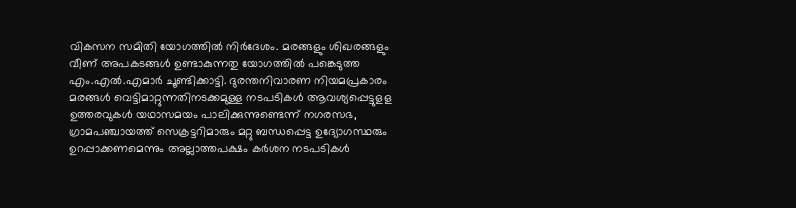വികസന സമിതി യോഗത്തിൽ നിർദേശം. മരങ്ങളും ശിഖരങ്ങളും വീണ് അപകടങ്ങൾ ഉണ്ടാകുന്നതു യോഗത്തിൽ പങ്കെടുത്ത എം.എൽ.എമാർ ചൂണ്ടിക്കാട്ടി. ദുരന്തനിവാരണ നിയമപ്രകാരം മരങ്ങൾ വെട്ടിമാറ്റുന്നതിനടക്കമുള്ള നടപടികൾ ആവശ്യപ്പെട്ടുളള ഉത്തരവുകൾ യഥാസമയം പാലിക്കുന്നുണ്ടെന്ന് നഗരസഭ, ഗ്രാമപഞ്ചായത്ത് സെക്രട്ടറിമാരും മറ്റു ബന്ധപ്പെട്ട ഉദ്യോഗസ്ഥരും ഉറപ്പാക്കണമെന്നും അല്ലാത്തപക്ഷം കർശന നടപടികൾ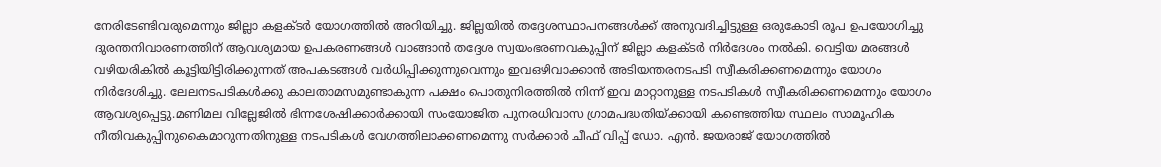നേരിടേണ്ടിവരുമെന്നും ജില്ലാ കളക്ടർ യോഗത്തിൽ അറിയിച്ചു. ജില്ലയിൽ തദ്ദേശസ്ഥാപനങ്ങൾക്ക് അനുവദിച്ചിട്ടുള്ള ഒരുകോടി രൂപ ഉപയോഗിച്ചു ദുരന്തനിവാരണത്തിന് ആവശ്യമായ ഉപകരണങ്ങൾ വാങ്ങാൻ തദ്ദേശ സ്വയംഭരണവകുപ്പിന് ജില്ലാ കളക്ടർ നിർദേശം നൽകി. വെട്ടിയ മരങ്ങൾ വഴിയരികിൽ കൂട്ടിയിട്ടിരിക്കുന്നത് അപകടങ്ങൾ വർധിപ്പിക്കുന്നുവെന്നും ഇവഒഴിവാക്കാൻ അടിയന്തരനടപടി സ്വീകരിക്കണമെന്നും യോഗം നിർദേശിച്ചു. ലേലനടപടികൾക്കു കാലതാമസമുണ്ടാകുന്ന പക്ഷം പൊതുനിരത്തിൽ നിന്ന് ഇവ മാറ്റാനുള്ള നടപടികൾ സ്വീകരിക്കണമെന്നും യോഗം ആവശ്യപ്പെട്ടു.മണിമല വില്ലേജിൽ ഭിന്നശേഷിക്കാർക്കായി സംയോജിത പുനരധിവാസ ഗ്രാമപദ്ധതിയ്ക്കായി കണ്ടെത്തിയ സ്ഥലം സാമൂഹിക നീതിവകുപ്പിനുകൈമാറുന്നതിനുള്ള നടപടികൾ വേഗത്തിലാക്കണമെന്നു സർക്കാർ ചീഫ് വിപ്പ് ഡോ. എൻ. ജയരാജ് യോഗത്തിൽ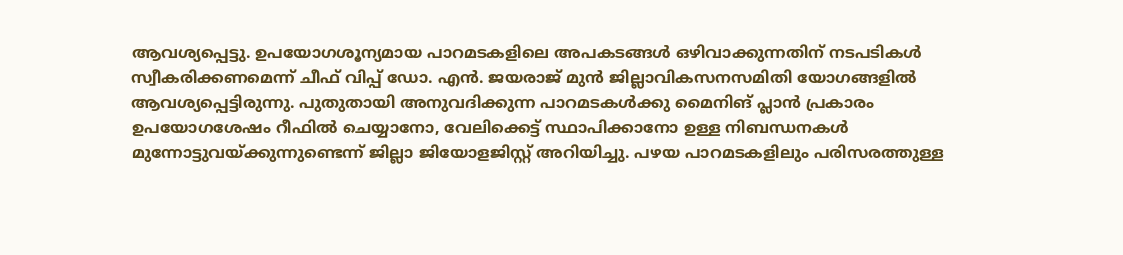ആവശ്യപ്പെട്ടു. ഉപയോഗശൂന്യമായ പാറമടകളിലെ അപകടങ്ങൾ ഒഴിവാക്കുന്നതിന് നടപടികൾ സ്വീകരിക്കണമെന്ന് ചീഫ് വിപ്പ് ഡോ. എൻ. ജയരാജ് മുൻ ജില്ലാവികസനസമിതി യോഗങ്ങളിൽ ആവശ്യപ്പെട്ടിരുന്നു. പുതുതായി അനുവദിക്കുന്ന പാറമടകൾക്കു മൈനിങ് പ്ലാൻ പ്രകാരം ഉപയോഗശേഷം റീഫിൽ ചെയ്യാനോ, വേലിക്കെട്ട് സ്ഥാപിക്കാനോ ഉള്ള നിബന്ധനകൾ മുന്നോട്ടുവയ്ക്കുന്നുണ്ടെന്ന് ജില്ലാ ജിയോളജിസ്റ്റ് അറിയിച്ചു. പഴയ പാറമടകളിലും പരിസരത്തുള്ള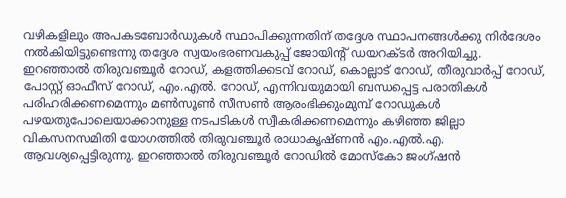വഴികളിലും അപകടബോർഡുകൾ സ്ഥാപിക്കുന്നതിന് തദ്ദേശ സ്ഥാപനങ്ങൾക്കു നിർദേശം നൽകിയിട്ടുണ്ടെന്നു തദ്ദേശ സ്വയംഭരണവകുപ്പ് ജോയിന്റ് ഡയറക്ടർ അറിയിച്ചു. ഇറഞ്ഞാൽ തിരുവഞ്ചൂർ റോഡ്, കളത്തിക്കടവ് റോഡ്, കൊല്ലാട് റോഡ്, തീരുവാർപ്പ് റോഡ്, പോസ്റ്റ് ഓഫീസ് റോഡ്, എം.എൽ. റോഡ്, എന്നിവയുമായി ബന്ധപ്പെട്ട പരാതികൾ പരിഹരിക്കണമെന്നും മൺസൂൺ സീസൺ ആരംഭിക്കുംമുമ്പ് റോഡുകൾ പഴയതുപോലെയാക്കാനുള്ള നടപടികൾ സ്വീകരിക്കണമെന്നും കഴിഞ്ഞ ജില്ലാ വികസനസമിതി യോഗത്തിൽ തിരുവഞ്ചൂർ രാധാകൃഷ്ണൻ എം.എൽ.എ. ആവശ്യപ്പെട്ടിരുന്നു. ഇറഞ്ഞാൽ തിരുവഞ്ചൂർ റോഡിൽ മോസ്‌കോ ജംഗ്ഷൻ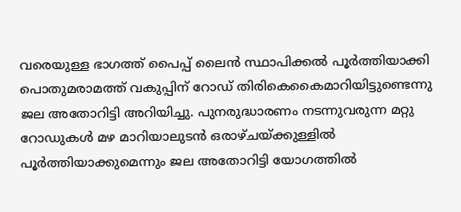വരെയുള്ള ഭാഗത്ത് പൈപ്പ് ലൈൻ സ്ഥാപിക്കൽ പൂർത്തിയാക്കി പൊതുമരാമത്ത് വകുപ്പിന് റോഡ് തിരികെകൈമാറിയിട്ടുണ്ടെന്നു ജല അതോറിട്ടി അറിയിച്ചു. പുനരുദ്ധാരണം നടന്നുവരുന്ന മറ്റു റോഡുകൾ മഴ മാറിയാലുടൻ ഒരാഴ്ചയ്ക്കുള്ളിൽ പൂർത്തിയാക്കുമെന്നും ജല അതോറിട്ടി യോഗത്തിൽ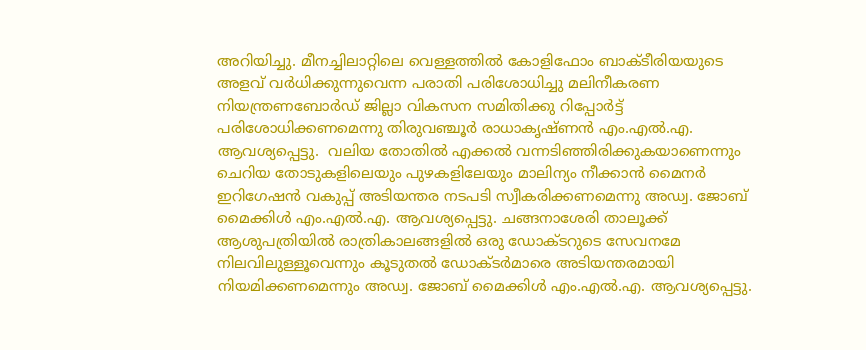അറിയിച്ചു. മീനച്ചിലാറ്റിലെ വെള്ളത്തിൽ കോളിഫോം ബാക്ടീരിയയുടെ അളവ് വർധിക്കുന്നുവെന്ന പരാതി പരിശോധിച്ചു മലിനീകരണ നിയന്ത്രണബോർഡ് ജില്ലാ വികസന സമിതിക്കു റിപ്പോർട്ട് പരിശോധിക്കണമെന്നു തിരുവഞ്ചൂർ രാധാകൃഷ്ണൻ എം.എൽ.എ. ആവശ്യപ്പെട്ടു.  വലിയ തോതിൽ എക്കൽ വന്നടിഞ്ഞിരിക്കുകയാണെന്നും ചെറിയ തോടുകളിലെയും പുഴകളിലേയും മാലിന്യം നീക്കാൻ മൈനർ ഇറിഗേഷൻ വകുപ്പ് അടിയന്തര നടപടി സ്വീകരിക്കണമെന്നു അഡ്വ. ജോബ് മൈക്കിൾ എം.എൽ.എ. ആവശ്യപ്പെട്ടു. ചങ്ങനാശേരി താലൂക്ക് ആശുപത്രിയിൽ രാത്രികാലങ്ങളിൽ ഒരു ഡോക്ടറുടെ സേവനമേ നിലവിലുള്ളൂവെന്നും കൂടുതൽ ഡോക്ടർമാരെ അടിയന്തരമായി നിയമിക്കണമെന്നും അഡ്വ. ജോബ് മൈക്കിൾ എം.എൽ.എ. ആവശ്യപ്പെട്ടു.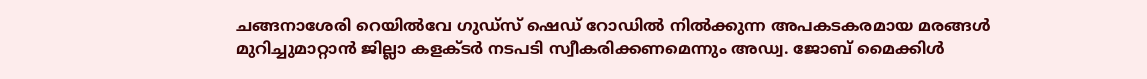ചങ്ങനാശേരി റെയിൽവേ ഗുഡ്‌സ് ഷെഡ് റോഡിൽ നിൽക്കുന്ന അപകടകരമായ മരങ്ങൾ മുറിച്ചുമാറ്റാൻ ജില്ലാ കളക്ടർ നടപടി സ്വീകരിക്കണമെന്നും അഡ്വ. ജോബ് മൈക്കിൾ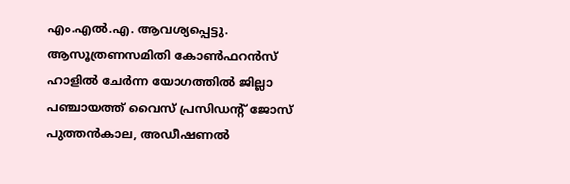എം.എൽ.എ. ആവശ്യപ്പെട്ടു. ആസൂത്രണസമിതി കോൺഫറൻസ് ഹാളിൽ ചേർന്ന യോഗത്തിൽ ജില്ലാ പഞ്ചായത്ത് വൈസ് പ്രസിഡന്റ് ജോസ് പുത്തൻകാല, അഡീഷണൽ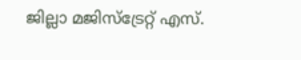ജില്ലാ മജിസ്‌ട്രേറ്റ് എസ്.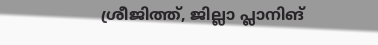ശ്രീജിത്ത്, ജില്ലാ പ്ലാനിങ്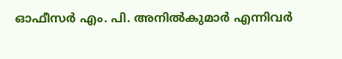ഓഫീസർ എം. പി. അനിൽകുമാർ എന്നിവർ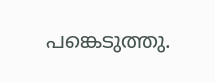പങ്കെടുത്തു.